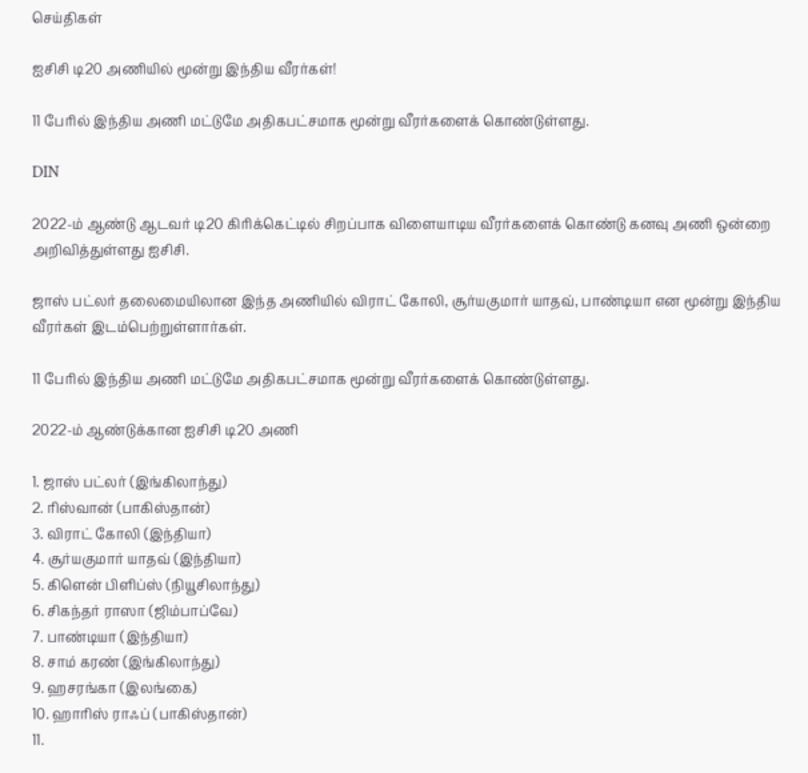செய்திகள்

ஐசிசி டி20 அணியில் மூன்று இந்திய வீரர்கள்!

11 பேரில் இந்திய அணி மட்டுமே அதிகபட்சமாக மூன்று வீரர்களைக் கொண்டுள்ளது.

DIN

2022-ம் ஆண்டு ஆடவர் டி20 கிரிக்கெட்டில் சிறப்பாக விளையாடிய வீரர்களைக் கொண்டு கனவு அணி ஒன்றை அறிவித்துள்ளது ஐசிசி.

ஜாஸ் பட்லர் தலைமையிலான இந்த அணியில் விராட் கோலி, சூர்யகுமார் யாதவ், பாண்டியா என மூன்று இந்திய வீரர்கள் இடம்பெற்றுள்ளார்கள்.

11 பேரில் இந்திய அணி மட்டுமே அதிகபட்சமாக மூன்று வீரர்களைக் கொண்டுள்ளது.

2022-ம் ஆண்டுக்கான ஐசிசி டி20 அணி

1. ஜாஸ் பட்லர் (இங்கிலாந்து)
2. ரிஸ்வான் (பாகிஸ்தான்)
3. விராட் கோலி (இந்தியா)
4. சூர்யகுமார் யாதவ் (இந்தியா)
5. கிளென் பிளிப்ஸ் (நியூசிலாந்து)
6. சிகந்தர் ராஸா (ஜிம்பாப்வே)
7. பாண்டியா (இந்தியா)
8. சாம் கரண் (இங்கிலாந்து)
9. ஹசரங்கா (இலங்கை)
10. ஹாரிஸ் ராஃப் (பாகிஸ்தான்)
11.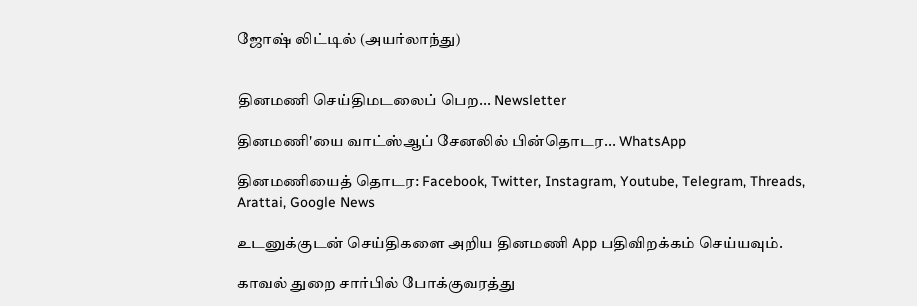ஜோஷ் லிட்டில் (அயர்லாந்து)


தினமணி செய்திமடலைப் பெற... Newsletter

தினமணி'யை வாட்ஸ்ஆப் சேனலில் பின்தொடர... WhatsApp

தினமணியைத் தொடர: Facebook, Twitter, Instagram, Youtube, Telegram, Threads, Arattai, Google News

உடனுக்குடன் செய்திகளை அறிய தினமணி App பதிவிறக்கம் செய்யவும்.

காவல் துறை சார்பில் போக்குவரத்து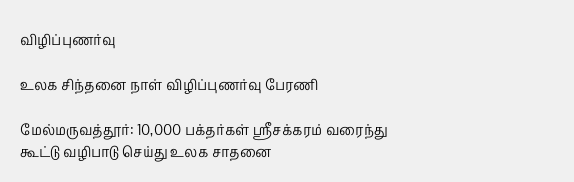விழிப்புணர்வு

உலக சிந்தனை நாள் விழிப்புணர்வு பேரணி

மேல்மருவத்தூர்: 10,000 பக்தர்கள் ஸ்ரீசக்கரம் வரைந்து கூட்டு வழிபாடு செய்து உலக சாதனை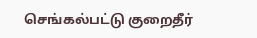செங்கல்பட்டு குறைதீர்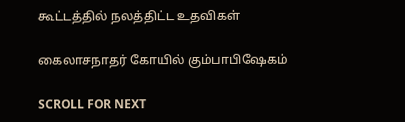கூட்டத்தில் நலத்திட்ட உதவிகள்

கைலாசநாதர் கோயில் கும்பாபிஷேகம்

SCROLL FOR NEXT